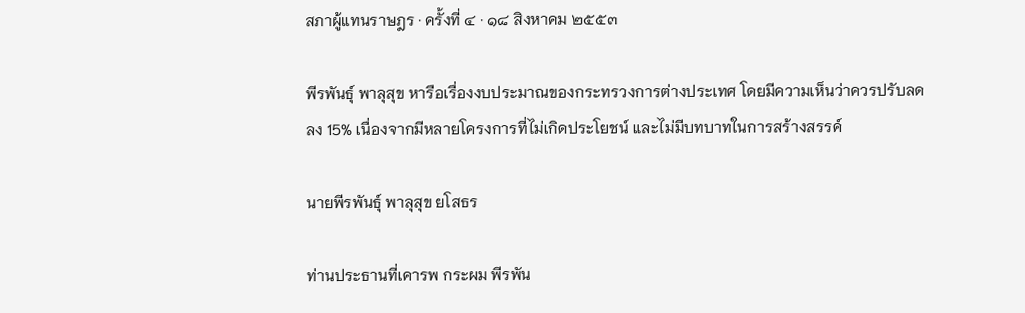สภาผู้แทนราษฎร · ครั้งที่ ๔ · ๑๘ สิงหาคม ๒๕๕๓

พีรพันธุ์ พาลุสุข หารือเรื่องงบประมาณของกระทรวงการต่างประเทศ โดยมีความเห็นว่าควรปรับลดลง 15% เนื่องจากมีหลายโครงการที่ไม่เกิดประโยชน์ และไม่มีบทบาทในการสร้างสรรค์

นายพีรพันธุ์ พาลุสุข ยโสธร

ท่านประธานที่เคารพ กระผม พีรพัน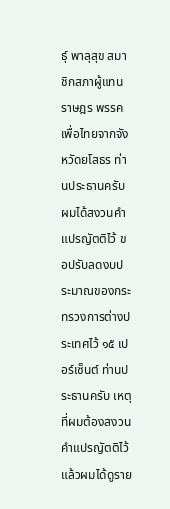ธุ์ พาลุสุข สมาชิกสภาผู้แทนราษฎร พรรคเพื่อไทยจากจังหวัดยโสธร ท่านประธานครับ ผมได้สงวนคําแปรญัตติไว้ ขอปรับลดงบประมาณของกระทรวงการต่างประเทศไว้ ๑๕ เปอร์เซ็นต์ ท่านประธานครับ เหตุที่ผมต้องสงวนคําแปรญัตติไว้แล้วผมได้ดูราย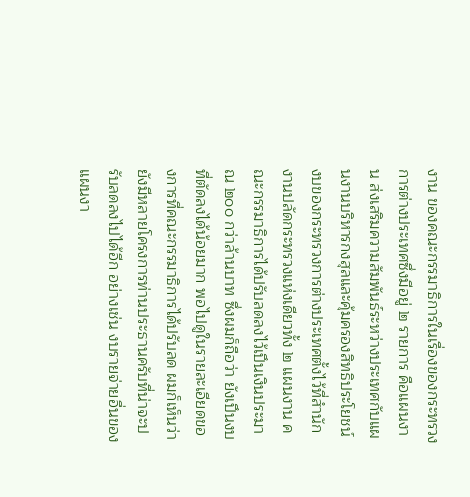งาน ของคณะกรรมาธิการในเรื่องของกระทรวงการต่างประเทศซึ่งมีอยู่ ๒ รายการ คือแผนงาน ส่งเสริมความสัมพันธ์ระหว่างประเทศกับแผนงานบริหารกงสุลและคุ้มครองสิทธิประโยชน์ งบของกระทรวงการต่างประเทศตั้งไว้ที่สํานักงานปลัดกระทรวงแห่งเดียวทั้ง ๒ แผนงาน คณะกรรมาธิการได้ปรับลดลงไว้เปึนเงินประมาณ ๒๐๐ กว่าล้านบาท ซึ่งผมก็ถือว่า ยังเปึนงบที่ตัดลงได้น้อยมาก พอไปดูในรายละเอียดของการที่คณะกรรมาธิการได้ปรับลด ผมก็เห็นว่ายังมีหลายโครงการท่านประธานครับที่น่าจะปรับลดลงไปได้อีก อย่างเช่น งบรายจ่ายอื่นของแผนงา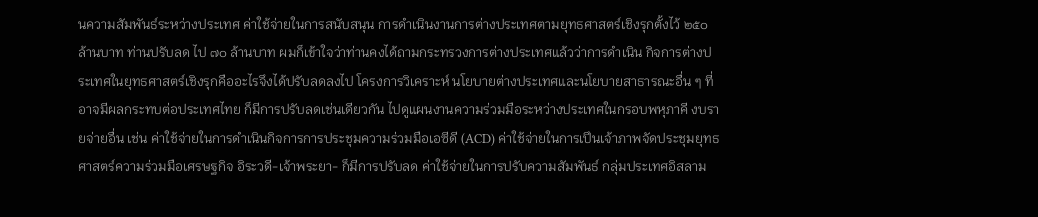นความสัมพันธ์ระหว่างประเทศ ค่าใช้จ่ายในการสนับสนุน การดําเนินงานการต่างประเทศตามยุทธศาสตร์เชิงรุกตั้งไว้ ๒๕๐ ล้านบาท ท่านปรับลด ไป ๗๐ ล้านบาท ผมก็เข้าใจว่าท่านคงได้ถามกระทรวงการต่างประเทศแล้วว่าการดําเนิน กิจการต่างประเทศในยุทธศาสตร์เชิงรุกคืออะไรจึงได้ปรับลดลงไป โครงการวิเคราะห์ นโยบายต่างประเทศและนโยบายสาธารณะอื่น ๆ ที่อาจมีผลกระทบต่อประเทศไทย ก็มีการปรับลดเช่นเดียวกัน ไปดูแผนงานความร่วมมือระหว่างประเทศในกรอบพหุภาคี งบรายจ่ายอื่น เช่น ค่าใช้จ่ายในการดําเนินกิจการการประชุมความร่วมมือเอซีดี (ACD) ค่าใช้จ่ายในการเปึนเจ้าภาพจัดประชุมยุทธศาสตร์ความร่วมมือเศรษฐกิจ อิระวดี-เจ้าพระยา- ก็มีการปรับลด ค่าใช้จ่ายในการปรับความสัมพันธ์ กลุ่มประเทศอิสลาม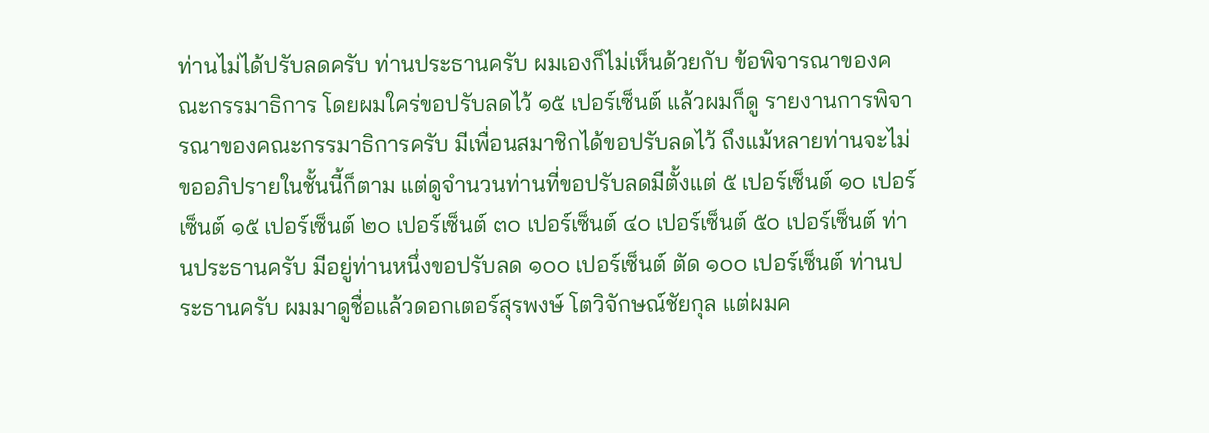ท่านไม่ได้ปรับลดครับ ท่านประธานครับ ผมเองก็ไม่เห็นด้วยกับ ข้อพิจารณาของคณะกรรมาธิการ โดยผมใคร่ขอปรับลดไว้ ๑๕ เปอร์เซ็นต์ แล้วผมก็ดู รายงานการพิจารณาของคณะกรรมาธิการครับ มีเพื่อนสมาชิกได้ขอปรับลดไว้ ถึงแม้หลายท่านจะไม่ขออภิปรายในชั้นนี้ก็ตาม แต่ดูจํานวนท่านที่ขอปรับลดมีตั้งแต่ ๕ เปอร์เซ็นต์ ๑๐ เปอร์เซ็นต์ ๑๕ เปอร์เซ็นต์ ๒๐ เปอร์เซ็นต์ ๓๐ เปอร์เซ็นต์ ๔๐ เปอร์เซ็นต์ ๕๐ เปอร์เซ็นต์ ท่านประธานครับ มีอยู่ท่านหนึ่งขอปรับลด ๑๐๐ เปอร์เซ็นต์ ตัด ๑๐๐ เปอร์เซ็นต์ ท่านประธานครับ ผมมาดูชื่อแล้วดอกเตอร์สุรพงษ์ โตวิจักษณ์ชัยกุล แต่ผมค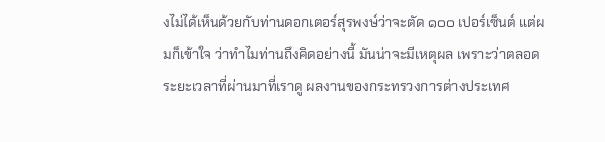งไม่ได้เห็นด้วยกับท่านดอกเตอร์สุรพงษ์ว่าจะตัด ๑๐๐ เปอร์เซ็นต์ แต่ผมก็เข้าใจ ว่าทําไมท่านถึงคิดอย่างนี้ มันน่าจะมีเหตุผล เพราะว่าตลอดระยะเวลาที่ผ่านมาที่เราดู ผลงานของกระทรวงการต่างประเทศ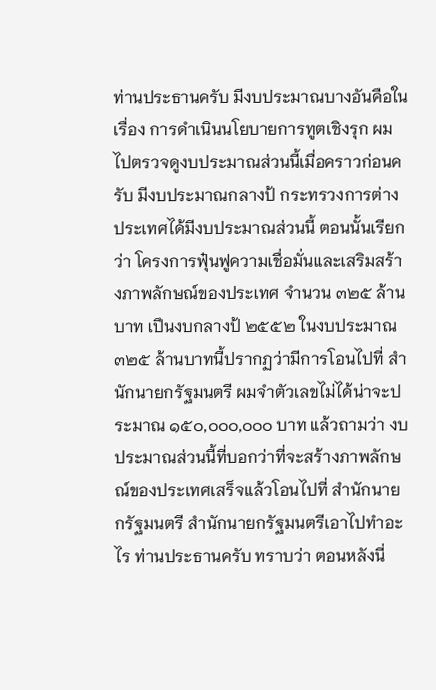ท่านประธานครับ มีงบประมาณบางอันคือในเรื่อง การดําเนินนโยบายการทูตเชิงรุก ผมไปตรวจดูงบประมาณส่วนนี้เมื่อคราวก่อนครับ มีงบประมาณกลางป้ กระทรวงการต่างประเทศได้มีงบประมาณส่วนนี้ ตอนนั้นเรียกว่า โครงการฟุ๋นฟูความเชื่อมั่นและเสริมสร้างภาพลักษณ์ของประเทศ จํานวน ๓๒๕ ล้านบาท เปึนงบกลางป้ ๒๕๕๒ ในงบประมาณ ๓๒๕ ล้านบาทนี้ปรากฏว่ามีการโอนไปที่ สํานักนายกรัฐมนตรี ผมจําตัวเลขไม่ได้น่าจะประมาณ ๑๕๐,๐๐๐,๐๐๐ บาท แล้วถามว่า งบประมาณส่วนนี้ที่บอกว่าที่จะสร้างภาพลักษณ์ของประเทศเสร็จแล้วโอนไปที่ สํานักนายกรัฐมนตรี สํานักนายกรัฐมนตรีเอาไปทําอะไร ท่านประธานครับ ทราบว่า ตอนหลังนี่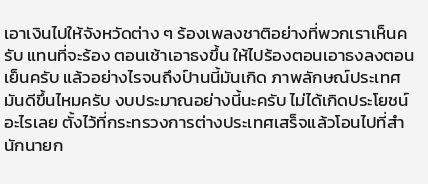เอาเงินไปให้จังหวัดต่าง ๆ ร้องเพลงชาติอย่างที่พวกเราเห็นครับ แทนที่จะร้อง ตอนเช้าเอาธงขึ้น ให้ไปร้องตอนเอาธงลงตอนเย็นครับ แล้วอย่างไรจนถึงป์านนี้มันเกิด ภาพลักษณ์ประเทศมันดีขึ้นไหมครับ งบประมาณอย่างนี้นะครับ ไม่ได้เกิดประโยชน์ อะไรเลย ตั้งไว้ที่กระทรวงการต่างประเทศเสร็จแล้วโอนไปที่สํานักนายก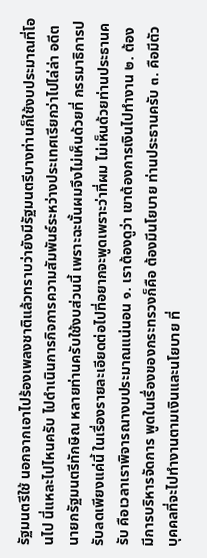รัฐมนตรีใช้ นอกจากเอาไปร้องเพลงชาติแล้วทราบว่ายังมีรัฐมนตรีบางท่านก็ใช้งบประมาณที่โอนไป นี่แหละไปไหนครับ ไปดําเนินการกิจการความสัมพันธ์ระหว่างประเทศเรียกว่าไปไล่ล่า อดีตนายกรัฐมนตรีทักษิณ หลายท่านครับใช้งบส่วนนี้ เพราะฉะนั้นผมจึงไม่เห็นด้วยที่ กรรมาธิการปรับลดเพียงแค่นี้ ในเรื่องรายละเอียดต่อไปที่อยากจะพูดเพราะว่าที่ผม ไม่เห็นด้วยท่านประธานครับ คือเวลาเราพิจารณางบประมาณแน่นอน ๑. เราต้องดูว่า เขาต้องการเงินไปทํางาน ๒. ต้องมีการบริหารจัดการ พูดในเรื่องของกระทรวงก็คือ ต้องมีนโยบาย ท่านประธานครับ ๓. คือมีตัวบุคคลที่จะไปทํางานตามเงินและนโยบาย ที่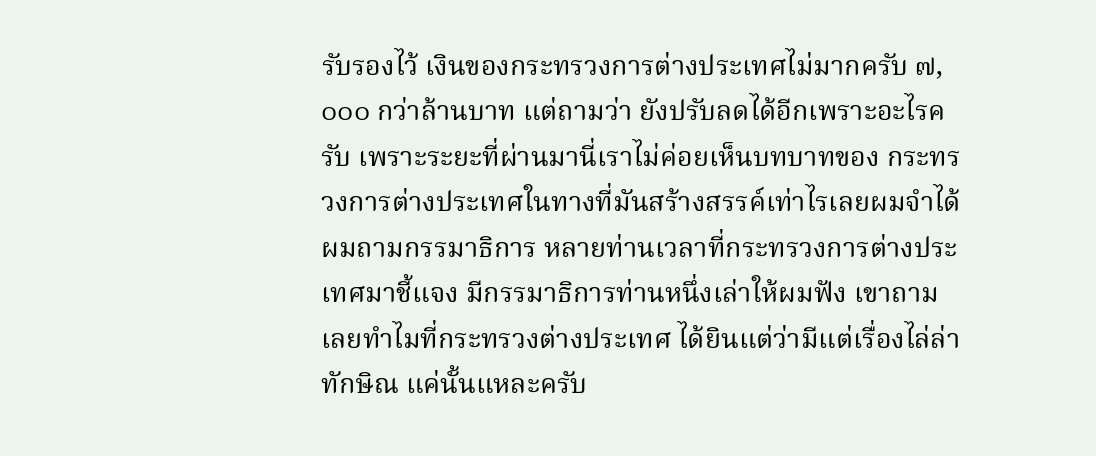รับรองไว้ เงินของกระทรวงการต่างประเทศไม่มากครับ ๗,๐๐๐ กว่าล้านบาท แต่ถามว่า ยังปรับลดได้อีกเพราะอะไรครับ เพราะระยะที่ผ่านมานี่เราไม่ค่อยเห็นบทบาทของ กระทรวงการต่างประเทศในทางที่มันสร้างสรรค์เท่าไรเลยผมจําได้ผมถามกรรมาธิการ หลายท่านเวลาที่กระทรวงการต่างประเทศมาชี้แจง มีกรรมาธิการท่านหนึ่งเล่าให้ผมฟัง เขาถามเลยทําไมที่กระทรวงต่างประเทศ ได้ยินแต่ว่ามีแต่เรื่องไล่ล่าทักษิณ แค่นั้นแหละครับ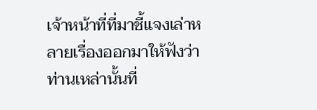เจ้าหน้าที่ที่มาชี้แจงเล่าหลายเรื่องออกมาให้ฟังว่าท่านเหล่านั้นที่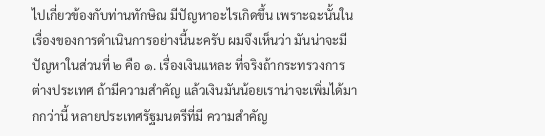ไปเกี่ยวข้องกับท่านทักษิณ มีปัญหาอะไรเกิดขึ้น เพราะฉะนั้นในเรื่องของการดําเนินการอย่างนี้นะครับ ผมจึงเห็นว่า มันน่าจะมีปัญหาในส่วนที่ ๒ คือ ๑. เรื่องเงินแหละ ที่จริงถ้ากระทรวงการต่างประเทศ ถ้ามีความสําคัญ แล้วเงินมันน้อยเราน่าจะเพิ่มได้มากกว่านี้ หลายประเทศรัฐมนตรีที่มี ความสําคัญ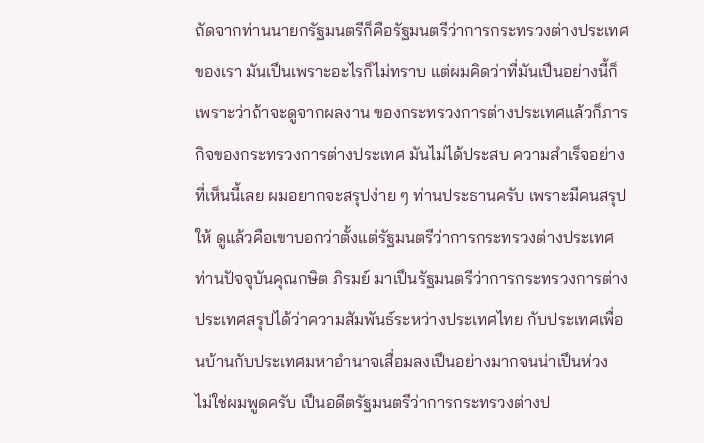ถัดจากท่านนายกรัฐมนตรีก็คือรัฐมนตรีว่าการกระทรวงต่างประเทศ ของเรา มันเปึนเพราะอะไรก็ไม่ทราบ แต่ผมคิดว่าที่มันเปึนอย่างนี้ก็เพราะว่าถ้าจะดูจากผลงาน ของกระทรวงการต่างประเทศแล้วก็ภารกิจของกระทรวงการต่างประเทศ มันไม่ได้ประสบ ความสําเร็จอย่างที่เห็นนี้เลย ผมอยากจะสรุปง่าย ๆ ท่านประธานครับ เพราะมีคนสรุปให้ ดูแล้วคือเขาบอกว่าตั้งแต่รัฐมนตรีว่าการกระทรวงต่างประเทศท่านปัจจุบันคุณกษิต ภิรมย์ มาเปึนรัฐมนตรีว่าการกระทรวงการต่างประเทศสรุปได้ว่าความสัมพันธ์ระหว่างประเทศไทย กับประเทศเพื่อนบ้านกับประเทศมหาอํานาจเสื่อมลงเปึนอย่างมากจนน่าเปึนห่วง ไม่ใช่ผมพูดครับ เปึนอดีตรัฐมนตรีว่าการกระทรวงต่างป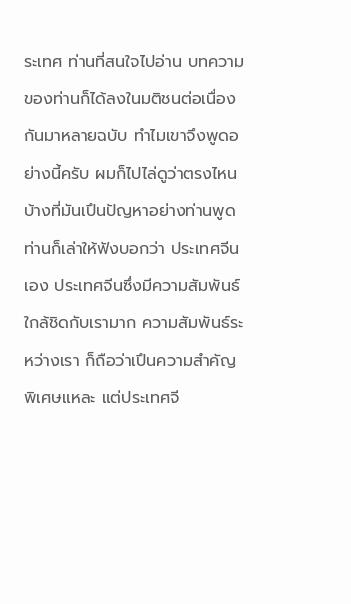ระเทศ ท่านที่สนใจไปอ่าน บทความของท่านก็ได้ลงในมติชนต่อเนื่องกันมาหลายฉบับ ทําไมเขาจึงพูดอย่างนี้ครับ ผมก็ไปไล่ดูว่าตรงไหนบ้างที่มันเปึนปัญหาอย่างท่านพูด ท่านก็เล่าให้ฟังบอกว่า ประเทศจีนเอง ประเทศจีนซึ่งมีความสัมพันธ์ใกล้ชิดกับเรามาก ความสัมพันธ์ระหว่างเรา ก็ถือว่าเปึนความสําคัญพิเศษแหละ แต่ประเทศจี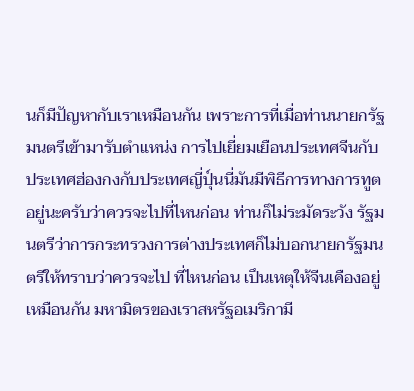นก็มีปัญหากับเราเหมือนกัน เพราะการที่เมื่อท่านนายกรัฐมนตรีเข้ามารับตําแหน่ง การไปเยี่ยมเยือนประเทศจีนกับ ประเทศฮ่องกงกับประเทศญี่ปุ์นนี่มันมีพิธีการทางการทูตอยู่นะครับว่าควรจะไปที่ไหนก่อน ท่านก็ไม่ระมัดระวัง รัฐมนตรีว่าการกระทรวงการต่างประเทศก็ไม่บอกนายกรัฐมนตรีให้ทราบว่าควรจะไป ที่ไหนก่อน เปึนเหตุให้จีนเคืองอยู่เหมือนกัน มหามิตรของเราสหรัฐอเมริกามี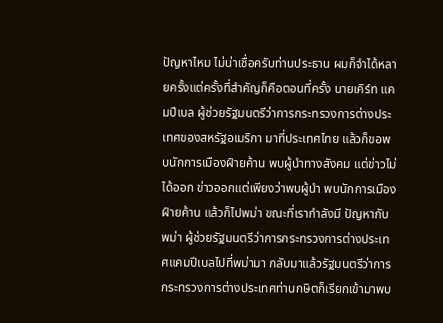ปัญหาไหม ไม่น่าเชื่อครับท่านประธาน ผมก็จําได้หลายครั้งแต่ครั้งที่สําคัญก็คือตอนที่ครั้ง นายเคิร์ท แคมปีเบล ผู้ช่วยรัฐมนตรีว่าการกระทรวงการต่างประเทศของสหรัฐอเมริกา มาที่ประเทศไทย แล้วก็ขอพบนักการเมืองฝ์ายค้าน พบผู้นําทางสังคม แต่ข่าวไม่ได้ออก ข่าวออกแต่เพียงว่าพบผู้นํา พบนักการเมืองฝ์ายค้าน แล้วก็ไปพม่า ขณะที่เรากําลังมี ปัญหากับพม่า ผู้ช่วยรัฐมนตรีว่าการกระทรวงการต่างประเทศแคมปีเบลไปที่พม่ามา กลับมาแล้วรัฐมนตรีว่าการกระทรวงการต่างประเทศท่านกษิตก็เรียกเข้ามาพบ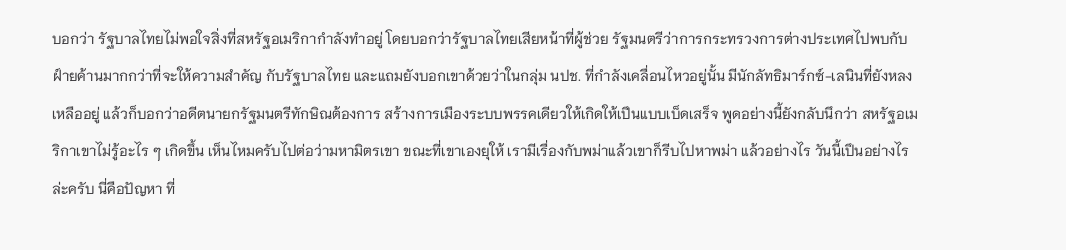บอกว่า รัฐบาลไทยไม่พอใจสิ่งที่สหรัฐอเมริกากําลังทําอยู่ โดยบอกว่ารัฐบาลไทยเสียหน้าที่ผู้ช่วย รัฐมนตรีว่าการกระทรวงการต่างประเทศไปพบกับฝ์ายค้านมากกว่าที่จะให้ความสําคัญ กับรัฐบาลไทย และแถมยังบอกเขาด้วยว่าในกลุ่ม นปช. ที่กําลังเคลื่อนไหวอยู่นั้น มีนักลัทธิมาร์กซ์-เลนินที่ยังหลงเหลืออยู่ แล้วก็บอกว่าอดีตนายกรัฐมนตรีทักษิณต้องการ สร้างการเมืองระบบพรรคเดียวให้เกิดให้เปึนแบบเบ็ดเสร็จ พูดอย่างนี้ยังกลับนึกว่า สหรัฐอเมริกาเขาไม่รู้อะไร ๆ เกิดขึ้น เห็นไหมครับไปต่อว่ามหามิตรเขา ขณะที่เขาเองยุให้ เรามีเรื่องกับพม่าแล้วเขาก็รีบไปหาพม่า แล้วอย่างไร วันนี้เปึนอย่างไรล่ะครับ นี่คือปัญหา ที่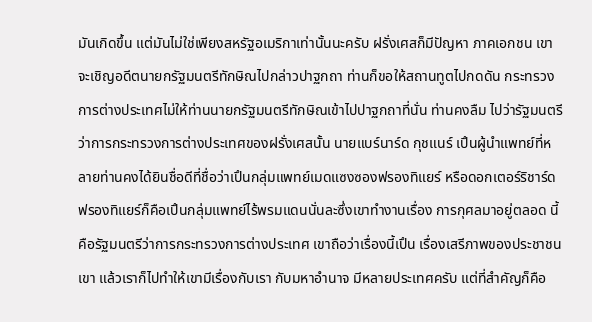มันเกิดขึ้น แต่มันไม่ใช่เพียงสหรัฐอเมริกาเท่านั้นนะครับ ฝรั่งเศสก็มีปัญหา ภาคเอกชน เขาจะเชิญอดีตนายกรัฐมนตรีทักษิณไปกล่าวปาฐกถา ท่านก็ขอให้สถานทูตไปกดดัน กระทรวงการต่างประเทศไม่ให้ท่านนายกรัฐมนตรีทักษิณเข้าไปปาฐกถาที่นั่น ท่านคงลืม ไปว่ารัฐมนตรีว่าการกระทรวงการต่างประเทศของฝรั่งเศสนั้น นายแบร์นาร์ด กุชแนร์ เปึนผู้นําแพทย์ที่หลายท่านคงได้ยินชื่อดีที่ชื่อว่าเปึนกลุ่มแพทย์เมดแซงซองฟรองทิแยร์ หรือดอกเตอร์ริชาร์ดฟรองทิแยร์ก็คือเปึนกลุ่มแพทย์ไร้พรมแดนนั่นละซึ่งเขาทํางานเรื่อง การกุศลมาอยู่ตลอด นี้คือรัฐมนตรีว่าการกระทรวงการต่างประเทศ เขาถือว่าเรื่องนี้เปึน เรื่องเสรีภาพของประชาชนเขา แล้วเราก็ไปทําให้เขามีเรื่องกับเรา กับมหาอํานาจ มีหลายประเทศครับ แต่ที่สําคัญก็คือ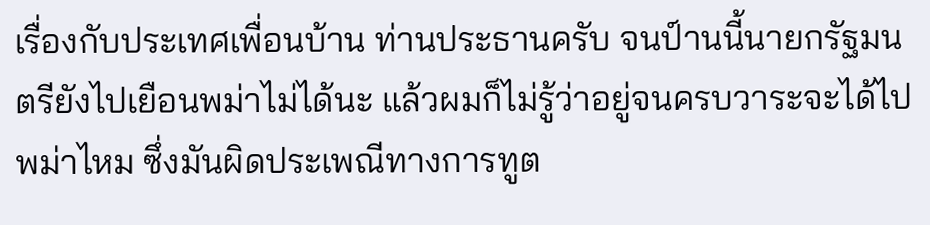เรื่องกับประเทศเพื่อนบ้าน ท่านประธานครับ จนป์านนี้นายกรัฐมนตรียังไปเยือนพม่าไม่ได้นะ แล้วผมก็ไม่รู้ว่าอยู่จนครบวาระจะได้ไป พม่าไหม ซึ่งมันผิดประเพณีทางการทูต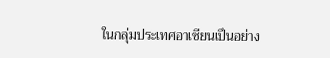ในกลุ่มประเทศอาเซียนเปึนอย่าง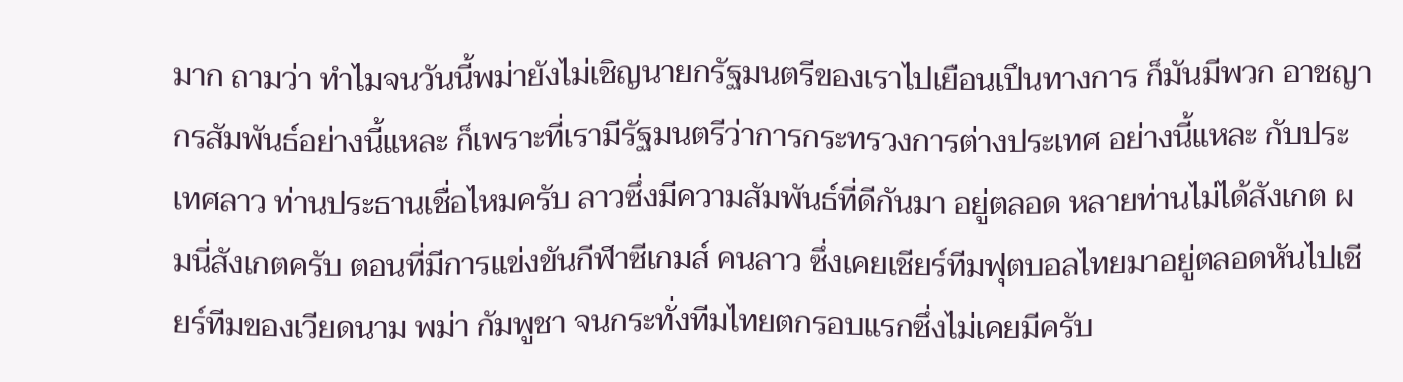มาก ถามว่า ทําไมจนวันนี้พม่ายังไม่เชิญนายกรัฐมนตรีของเราไปเยือนเปึนทางการ ก็มันมีพวก อาชญากรสัมพันธ์อย่างนี้แหละ ก็เพราะที่เรามีรัฐมนตรีว่าการกระทรวงการต่างประเทศ อย่างนี้แหละ กับประเทศลาว ท่านประธานเชื่อไหมครับ ลาวซึ่งมีความสัมพันธ์ที่ดีกันมา อยู่ตลอด หลายท่านไม่ได้สังเกต ผมนี่สังเกตครับ ตอนที่มีการแข่งขันกีฬาซีเกมส์ คนลาว ซึ่งเคยเชียร์ทีมฟุตบอลไทยมาอยู่ตลอดหันไปเชียร์ทีมของเวียดนาม พม่า กัมพูชา จนกระทั่งทีมไทยตกรอบแรกซึ่งไม่เคยมีครับ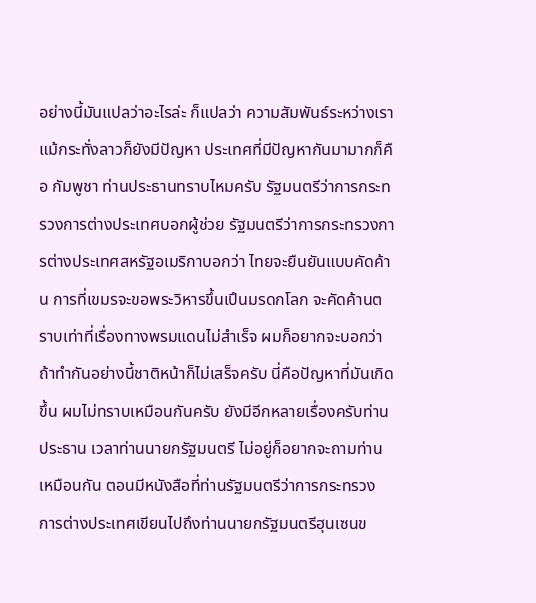อย่างนี้มันแปลว่าอะไรล่ะ ก็แปลว่า ความสัมพันธ์ระหว่างเราแม้กระทั่งลาวก็ยังมีปัญหา ประเทศที่มีปัญหากันมามากก็คือ กัมพูชา ท่านประธานทราบไหมครับ รัฐมนตรีว่าการกระทรวงการต่างประเทศบอกผู้ช่วย รัฐมนตรีว่าการกระทรวงการต่างประเทศสหรัฐอเมริกาบอกว่า ไทยจะยืนยันแบบคัดค้าน การที่เขมรจะขอพระวิหารขึ้นเปึนมรดกโลก จะคัดค้านตราบเท่าที่เรื่องทางพรมแดนไม่สําเร็จ ผมก็อยากจะบอกว่าถ้าทํากันอย่างนี้ชาติหน้าก็ไม่เสร็จครับ นี่คือปัญหาที่มันเกิดขึ้น ผมไม่ทราบเหมือนกันครับ ยังมีอีกหลายเรื่องครับท่านประธาน เวลาท่านนายกรัฐมนตรี ไม่อยู่ก็อยากจะถามท่านเหมือนกัน ตอนมีหนังสือที่ท่านรัฐมนตรีว่าการกระทรวง การต่างประเทศเขียนไปถึงท่านนายกรัฐมนตรีฮุนเซนข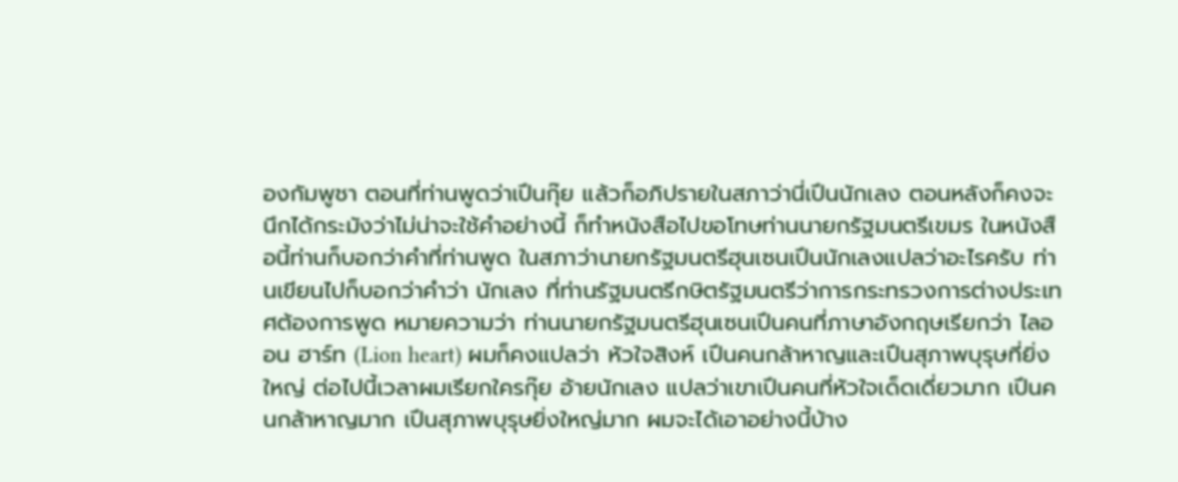องกัมพูชา ตอนที่ท่านพูดว่าเปึนกุ๊ย แล้วก็อภิปรายในสภาว่านี่เปึนนักเลง ตอนหลังก็คงจะนึกได้กระมังว่าไม่น่าจะใช้คําอย่างนี้ ก็ทําหนังสือไปขอโทษท่านนายกรัฐมนตรีเขมร ในหนังสือนี้ท่านก็บอกว่าคําที่ท่านพูด ในสภาว่านายกรัฐมนตรีฮุนเซนเปึนนักเลงแปลว่าอะไรครับ ท่านเขียนไปก็บอกว่าคําว่า นักเลง ที่ท่านรัฐมนตรีกษิตรัฐมนตรีว่าการกระทรวงการต่างประเทศต้องการพูด หมายความว่า ท่านนายกรัฐมนตรีฮุนเซนเปึนคนที่ภาษาอังกฤษเรียกว่า ไลออน ฮาร์ท (Lion heart) ผมก็คงแปลว่า หัวใจสิงห์ เปึนคนกล้าหาญและเปึนสุภาพบุรุษที่ยิ่งใหญ่ ต่อไปนี้เวลาผมเรียกใครกุ๊ย อ้ายนักเลง แปลว่าเขาเปึนคนที่หัวใจเด็ดเดี่ยวมาก เปึนคนกล้าหาญมาก เปึนสุภาพบุรุษยิ่งใหญ่มาก ผมจะได้เอาอย่างนี้บ้าง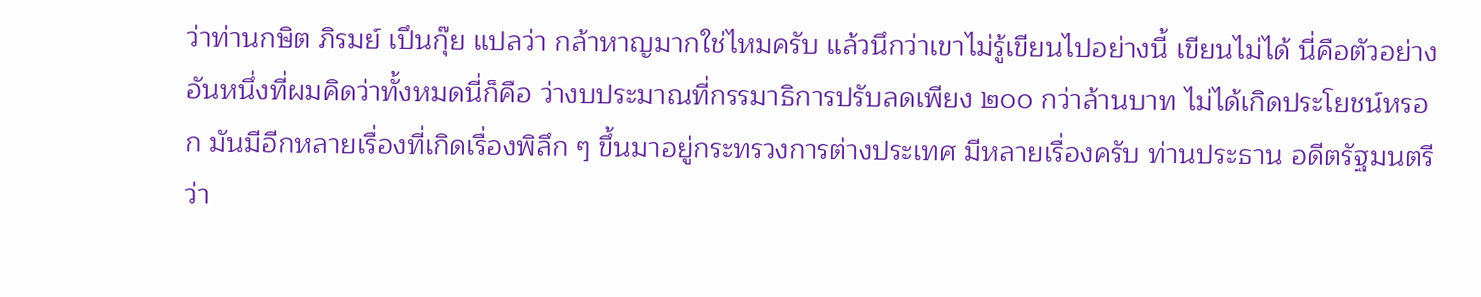ว่าท่านกษิต ภิรมย์ เปึนกุ๊ย แปลว่า กล้าหาญมากใช่ไหมครับ แล้วนึกว่าเขาไม่รู้เขียนไปอย่างนี้ เขียนไม่ได้ นี่คือตัวอย่างอันหนึ่งที่ผมคิดว่าทั้งหมดนี่ก็คือ ว่างบประมาณที่กรรมาธิการปรับลดเพียง ๒๐๐ กว่าล้านบาท ไม่ได้เกิดประโยชน์หรอก มันมีอีกหลายเรื่องที่เกิดเรื่องพิลึก ๆ ขึ้นมาอยู่กระทรวงการต่างประเทศ มีหลายเรื่องครับ ท่านประธาน อดีตรัฐมนตรีว่า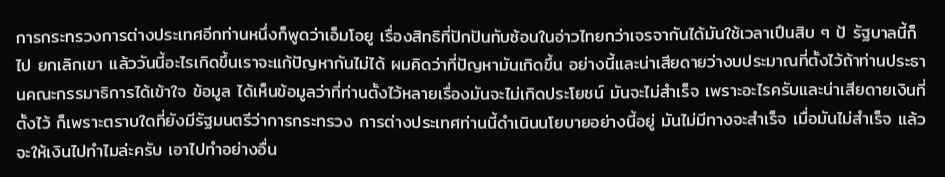การกระทรวงการต่างประเทศอีกท่านหนึ่งก็พูดว่าเอ็มโอยู เรื่องสิทธิที่ปักปันทับซ้อนในอ่าวไทยกว่าเจรจากันได้มันใช้เวลาเปึนสิบ ๆ ป้ รัฐบาลนี้ก็ไป ยกเลิกเขา แล้ววันนี้อะไรเกิดขึ้นเราจะแก้ปัญหากันไม่ได้ ผมคิดว่าที่ปัญหามันเกิดขึ้น อย่างนี้และน่าเสียดายว่างบประมาณที่ตั้งไว้ถ้าท่านประธานคณะกรรมาธิการได้เข้าใจ ข้อมูล ได้เห็นข้อมูลว่าที่ท่านตั้งไว้หลายเรื่องมันจะไม่เกิดประโยชน์ มันจะไม่สําเร็จ เพราะอะไรครับและน่าเสียดายเงินที่ตั้งไว้ ก็เพราะตราบใดที่ยังมีรัฐมนตรีว่าการกระทรวง การต่างประเทศท่านนี้ดําเนินนโยบายอย่างนี้อยู่ มันไม่มีทางจะสําเร็จ เมื่อมันไม่สําเร็จ แล้วจะให้เงินไปทําไมล่ะครับ เอาไปทําอย่างอื่น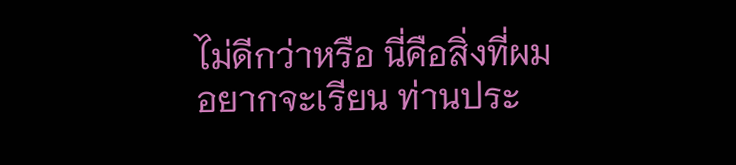ไม่ดีกว่าหรือ นี่คือสิ่งที่ผมอยากจะเรียน ท่านประ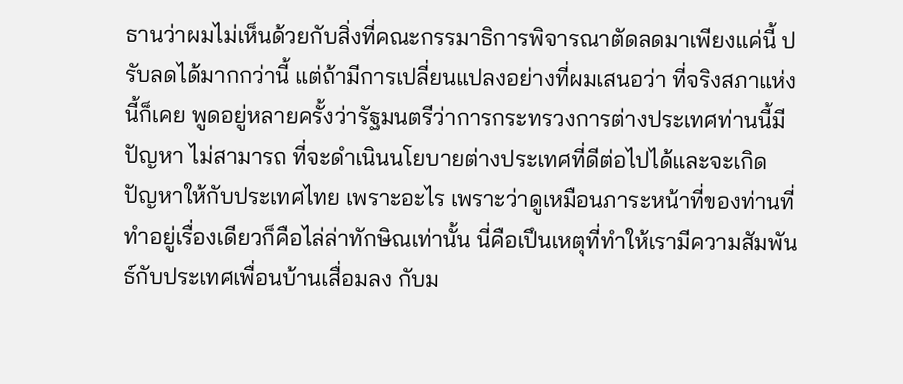ธานว่าผมไม่เห็นด้วยกับสิ่งที่คณะกรรมาธิการพิจารณาตัดลดมาเพียงแค่นี้ ปรับลดได้มากกว่านี้ แต่ถ้ามีการเปลี่ยนแปลงอย่างที่ผมเสนอว่า ที่จริงสภาแห่งนี้ก็เคย พูดอยู่หลายครั้งว่ารัฐมนตรีว่าการกระทรวงการต่างประเทศท่านนี้มีปัญหา ไม่สามารถ ที่จะดําเนินนโยบายต่างประเทศที่ดีต่อไปได้และจะเกิดปัญหาให้กับประเทศไทย เพราะอะไร เพราะว่าดูเหมือนภาระหน้าที่ของท่านที่ทําอยู่เรื่องเดียวก็คือไล่ล่าทักษิณเท่านั้น นี่คือเปึนเหตุที่ทําให้เรามีความสัมพันธ์กับประเทศเพื่อนบ้านเสื่อมลง กับม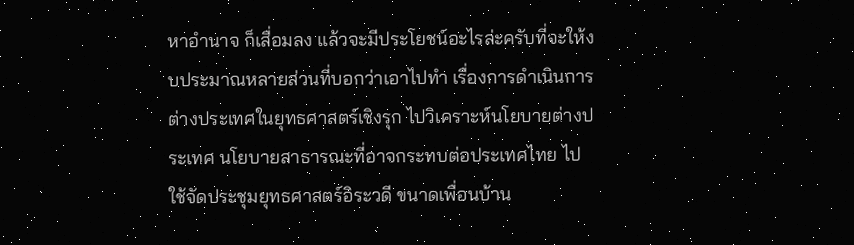หาอํานาจ ก็เสื่อมลง แล้วจะมีประโยชน์อะไรล่ะครับที่จะให้งบประมาณหลายส่วนที่บอกว่าเอาไปทํา เรื่องการดําเนินการต่างประเทศในยุทธศาสตร์เชิงรุก ไปวิเคราะห์นโยบายต่างประเทศ นโยบายสาธารณะที่อาจกระทบต่อประเทศไทย ไปใช้จัดประชุมยุทธศาสตร์อิระวดี ขนาดเพื่อนบ้าน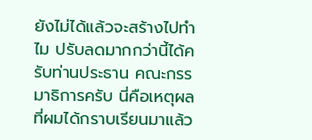ยังไม่ได้แล้วจะสร้างไปทําไม ปรับลดมากกว่านี้ได้ครับท่านประธาน คณะกรรมาธิการครับ นี่คือเหตุผลที่ผมได้กราบเรียนมาแล้ว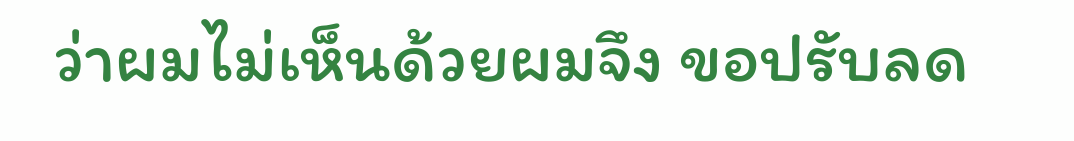ว่าผมไม่เห็นด้วยผมจึง ขอปรับลด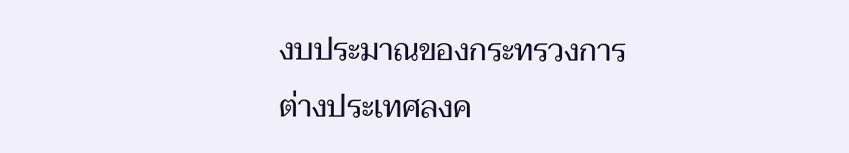งบประมาณของกระทรวงการต่างประเทศลงค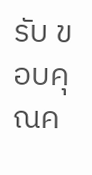รับ ขอบคุณค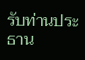รับท่านประธาน